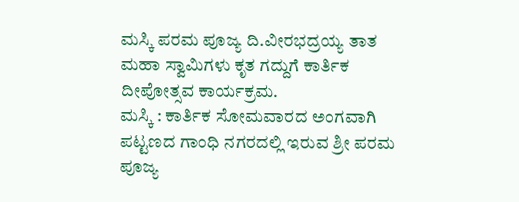ಮಸ್ಕಿ ಪರಮ ಪೂಜ್ಯ ದಿ.ವೀರಭದ್ರಯ್ಯ ತಾತ ಮಹಾ ಸ್ವಾಮಿಗಳು ಕೃತ ಗದ್ದುಗೆ ಕಾರ್ತಿಕ ದೀಪೋತ್ಸವ ಕಾರ್ಯಕ್ರಮ.
ಮಸ್ಕಿ : ಕಾರ್ತಿಕ ಸೋಮವಾರದ ಅಂಗವಾಗಿ ಪಟ್ಟಣದ ಗಾಂಧಿ ನಗರದಲ್ಲಿ ಇರುವ ಶ್ರೀ ಪರಮ ಪೂಜ್ಯ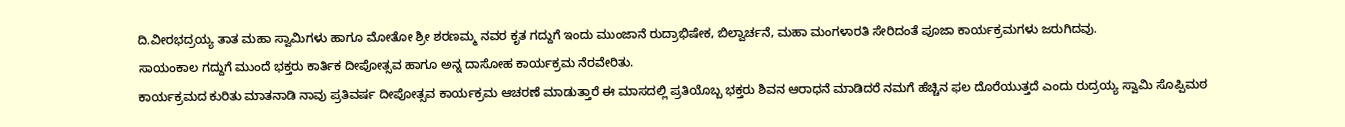ದಿ.ವೀರಭದ್ರಯ್ಯ ತಾತ ಮಹಾ ಸ್ವಾಮಿಗಳು ಹಾಗೂ ಮೋತೋ ಶ್ರೀ ಶರಣಮ್ಮ ನವರ ಕೃತ ಗದ್ದುಗೆ ಇಂದು ಮುಂಜಾನೆ ರುದ್ರಾಭಿಷೇಕ, ಬಿಲ್ವಾರ್ಚನೆ, ಮಹಾ ಮಂಗಳಾರತಿ ಸೇರಿದಂತೆ ಪೂಜಾ ಕಾರ್ಯಕ್ರಮಗಳು ಜರುಗಿದವು.
ಸಾಯಂಕಾಲ ಗದ್ದುಗೆ ಮುಂದೆ ಭಕ್ತರು ಕಾರ್ತಿಕ ದೀಪೋತ್ಸವ ಹಾಗೂ ಅನ್ನ ದಾಸೋಹ ಕಾರ್ಯಕ್ರಮ ನೆರವೇರಿತು.
ಕಾರ್ಯಕ್ರಮದ ಕುರಿತು ಮಾತನಾಡಿ ನಾವು ಪ್ರತಿವರ್ಷ ದೀಪೋತ್ಸವ ಕಾರ್ಯಕ್ರಮ ಆಚರಣೆ ಮಾಡುತ್ತಾರೆ ಈ ಮಾಸದಲ್ಲಿ ಪ್ರತಿಯೊಬ್ಬ ಭಕ್ತರು ಶಿವನ ಆರಾಧನೆ ಮಾಡಿದರೆ ನಮಗೆ ಹೆಚ್ಚಿನ ಫಲ ದೊರೆಯುತ್ತದೆ ಎಂದು ರುದ್ರಯ್ಯ ಸ್ವಾಮಿ ಸೊಪ್ಪಿಮಠ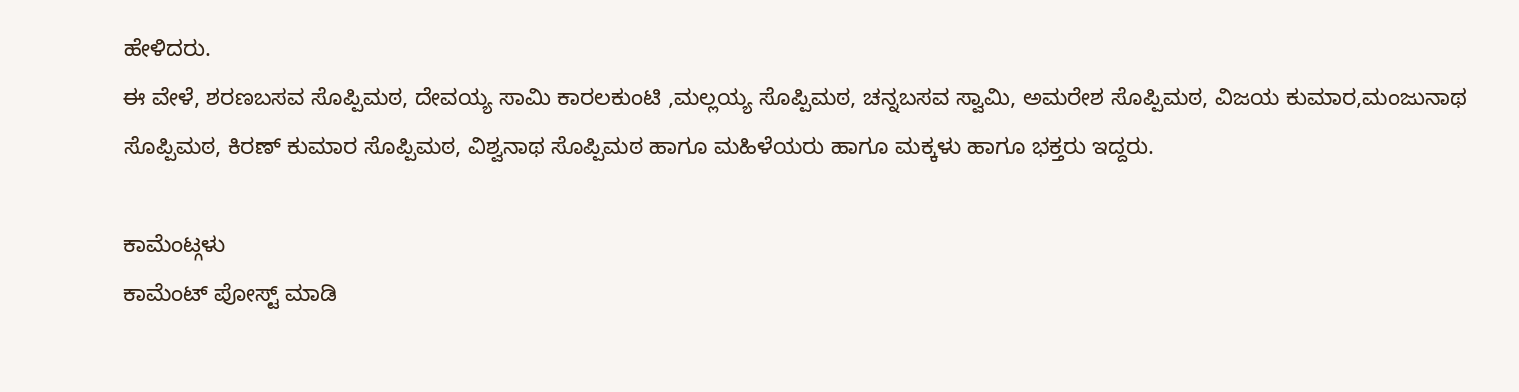ಹೇಳಿದರು.
ಈ ವೇಳೆ, ಶರಣಬಸವ ಸೊಪ್ಪಿಮಠ, ದೇವಯ್ಯ ಸಾಮಿ ಕಾರಲಕುಂಟಿ ,ಮಲ್ಲಯ್ಯ ಸೊಪ್ಪಿಮಠ, ಚನ್ನಬಸವ ಸ್ವಾಮಿ, ಅಮರೇಶ ಸೊಪ್ಪಿಮಠ, ವಿಜಯ ಕುಮಾರ,ಮಂಜುನಾಥ ಸೊಪ್ಪಿಮಠ, ಕಿರಣ್ ಕುಮಾರ ಸೊಪ್ಪಿಮಠ, ವಿಶ್ವನಾಥ ಸೊಪ್ಪಿಮಠ ಹಾಗೂ ಮಹಿಳೆಯರು ಹಾಗೂ ಮಕ್ಕಳು ಹಾಗೂ ಭಕ್ತರು ಇದ್ದರು.

ಕಾಮೆಂಟ್ಗಳು
ಕಾಮೆಂಟ್ ಪೋಸ್ಟ್ ಮಾಡಿ